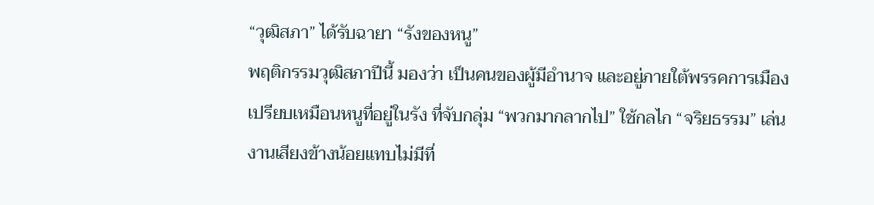“วุฒิสภา” ได้รับฉายา “รังของหนู”
พฤติกรรมวุฒิสภาปีนี้ มองว่า เป็นคนของผู้มีอำนาจ และอยู่ภายใต้พรรคการเมือง
เปรียบเหมือนหนูที่อยู่ในรัง ที่จับกลุ่ม “พวกมากลากไป” ใช้กลไก “จริยธรรม” เล่นงานเสียงข้างน้อยแทบไม่มีที่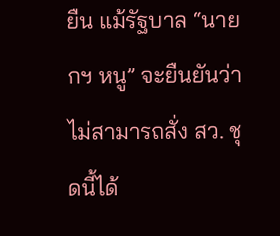ยืน แม้รัฐบาล “นายกฯ หนู” จะยืนยันว่า ไม่สามารถสั่ง สว. ชุดนี้ได้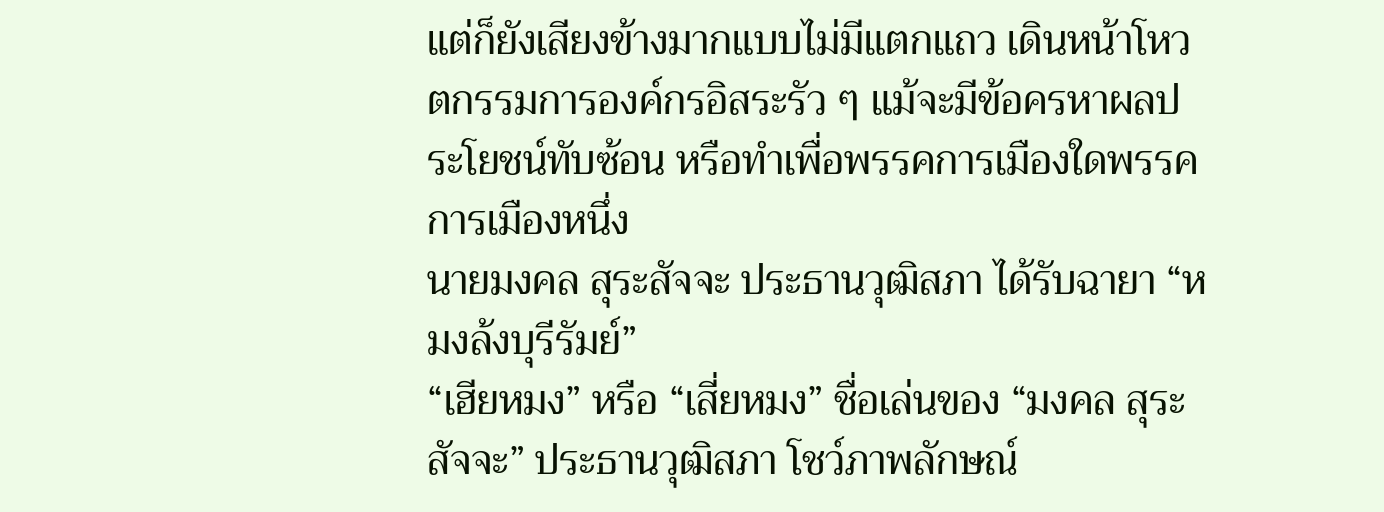แต่ก็ยังเสียงข้างมากแบบไม่มีแตกแถว เดินหน้าโหวตกรรมการองค์กรอิสระรัว ๆ แม้จะมีข้อครหาผลประโยชน์ทับซ้อน หรือทำเพื่อพรรคการเมืองใดพรรคการเมืองหนึ่ง
นายมงคล สุระสัจจะ ประธานวุฒิสภา ได้รับฉายา “หมงล้งบุรีรัมย์”
“เฮียหมง” หรือ “เสี่ยหมง” ชื่อเล่นของ “มงคล สุระสัจจะ” ประธานวุฒิสภา โชว์ภาพลักษณ์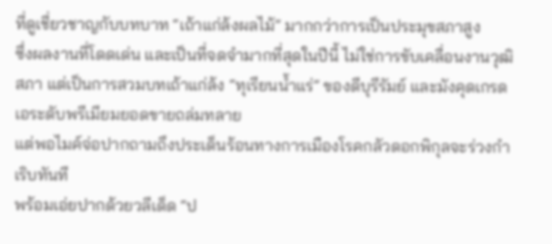ที่ดูเชี่ยวชาญกับบทบาท “เถ้าแก่ล้งผลไม้” มากกว่าการเป็นประมุขสภาสูง
ซึ่งผลงานที่โดดเด่น และเป็นที่จดจำมากที่สุดในปีนี้ ไม่ใช่การขับเคลื่อนงานวุฒิสภา แต่เป็นการสวมบทเถ้าแก่ล้ง “ทุเรียนน้ำแร่” ของดีบุรีรัมย์ และมังคุดเกรดเอระดับพรีเมียมยอดขายถล่มทลาย
แต่พอไมค์จ่อปากถามถึงประเด็นร้อนทางการเมืองโรคกลัวดอกพิกุลจะร่วงกำเริบทันที
พร้อมเอ่ยปากด้วยวลีเด็ด “ป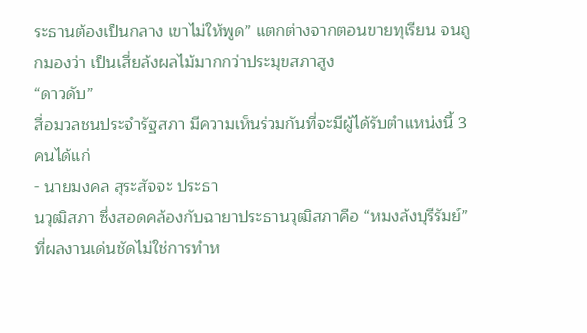ระธานต้องเป็นกลาง เขาไม่ให้พูด” แตกต่างจากตอนขายทุเรียน จนถูกมองว่า เป็นเสี่ยล้งผลไม้มากกว่าประมุขสภาสูง
“ดาวดับ”
สื่อมวลชนประจำรัฐสภา มีความเห็นร่วมกันที่จะมีผู้ได้รับตำแหน่งนี้ 3 คนได้แก่
- นายมงคล สุระสัจจะ ประธา
นวุฒิสภา ซึ่งสอดคล้องกับฉายาประธานวุฒิสภาคือ “หมงล้งบุรีรัมย์” ที่ผลงานเด่นชัดไม่ใช่การทำห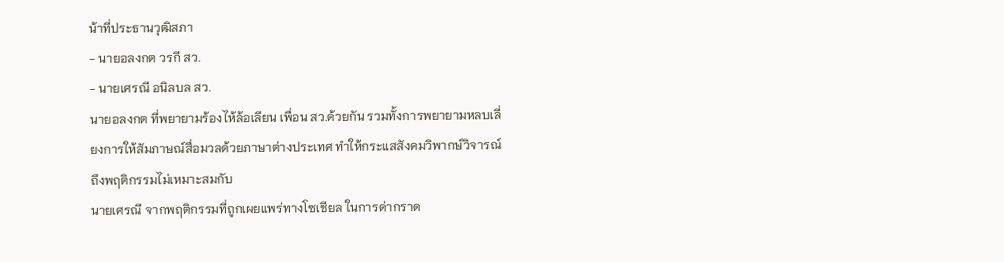น้าที่ประธานวุฒิสภา
- นายอลงกต วรกี สว.
- นายเศรณี อนิลบล สว.
นายอลงกต ที่พยายามร้องไห้ล้อเลียน เพื่อน สว.ด้วยกัน รวมทั้งการพยายามหลบเลี่ยงการให้สัมภาษณ์สื่อมวลด้วยภาษาต่างประเทศ ทำให้กระแสสังคมวิพากษ์วิจารณ์ถึงพฤติกรรมไม่เหมาะสมกับ
นายเศรณี จากพฤติกรรมที่ถูกเผยแพร่ทางโซเชียล ในการด่ากราด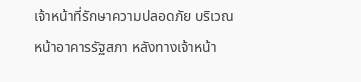เจ้าหน้าที่รักษาความปลอดภัย บริเวณหน้าอาคารรัฐสภา หลังทางเจ้าหน้า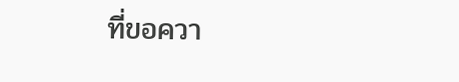ที่ขอควา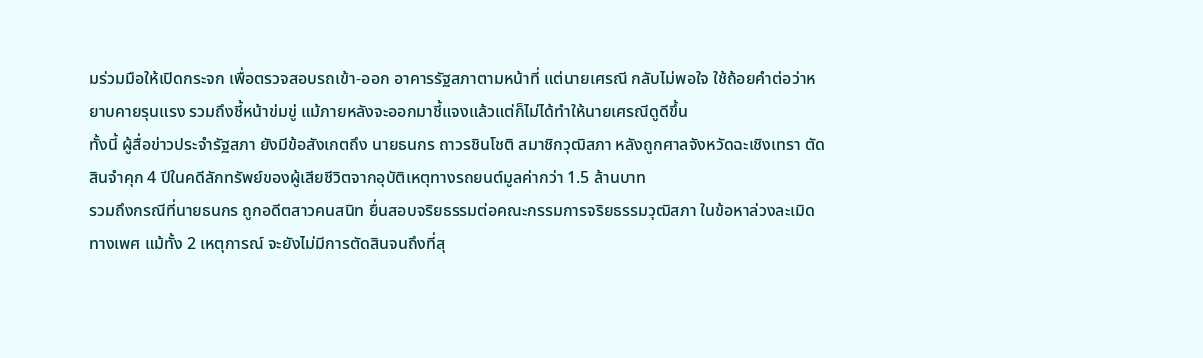มร่วมมือให้เปิดกระจก เพื่อตรวจสอบรถเข้า-ออก อาคารรัฐสภาตามหน้าที่ แต่นายเศรณี กลับไม่พอใจ ใช้ถ้อยคำต่อว่าหยาบคายรุนแรง รวมถึงชี้หน้าข่มขู่ แม้ภายหลังจะออกมาชี้แจงแล้วแต่ก็ไม่ได้ทำให้นายเศรณีดูดีขึ้น
ทั้งนี้ ผู้สื่อข่าวประจำรัฐสภา ยังมีข้อสังเกตถึง นายธนกร ถาวรชินโชติ สมาชิกวุฒิสภา หลังถูกศาลจังหวัดฉะเชิงเทรา ตัดสินจำคุก 4 ปีในคดีลักทรัพย์ของผู้เสียชีวิตจากอุบัติเหตุทางรถยนต์มูลค่ากว่า 1.5 ล้านบาท
รวมถึงกรณีที่นายธนกร ถูกอดีตสาวคนสนิท ยื่นสอบจริยธรรมต่อคณะกรรมการจริยธรรมวุฒิสภา ในข้อหาล่วงละเมิดทางเพศ แม้ทั้ง 2 เหตุการณ์ จะยังไม่มีการตัดสินจนถึงที่สุ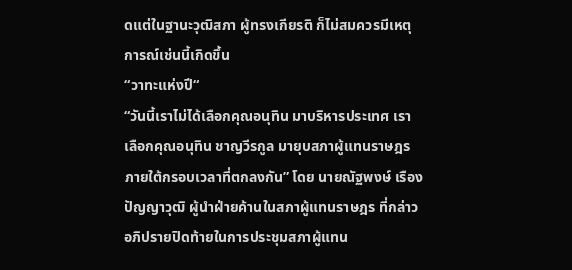ดแต่ในฐานะวุฒิสภา ผู้ทรงเกียรติ ก็ไม่สมควรมีเหตุการณ์เช่นนี้เกิดขึ้น
“วาทะแห่งปี“
“วันนี้เราไม่ได้เลือกคุณอนุทิน มาบริหารประเทศ เราเลือกคุณอนุทิน ชาญวีรกูล มายุบสภาผู้แทนราษฎร ภายใต้กรอบเวลาที่ตกลงกัน” โดย นายณัฐพงษ์ เรืองปัญญาวุฒิ ผู้นำฝ่ายค้านในสภาผู้แทนราษฎร ที่กล่าวอภิปรายปิดท้ายในการประชุมสภาผู้แทน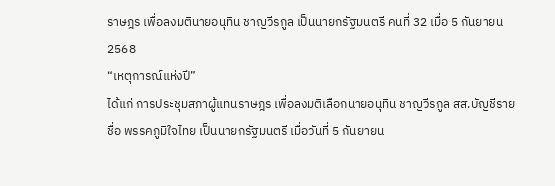ราษฎร เพื่อลงมตินายอนุทิน ชาญวีรกูล เป็นนายกรัฐมนตรี คนที่ 32 เมื่อ 5 กันยายน 2568
“เหตุการณ์แห่งปี”
ได้แก่ การประชุมสภาผู้แทนราษฎร เพื่อลงมติเลือกนายอนุทิน ชาญวีรกูล สส.บัญชีรายชื่อ พรรคภูมิใจไทย เป็นนายกรัฐมนตรี เมื่อวันที่ 5 กันยายน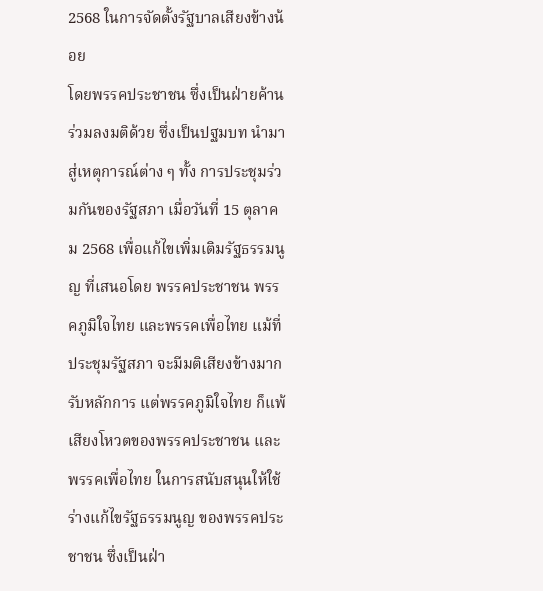2568 ในการจัดตั้งรัฐบาลเสียงข้างน้อย
โดยพรรคประชาชน ซึ่งเป็นฝ่ายค้านร่วมลงมติด้วย ซึ่งเป็นปฐมบท นำมาสู่เหตุการณ์ต่าง ๆ ทั้ง การประชุมร่วมกันของรัฐสภา เมื่อวันที่ 15 ตุลาคม 2568 เพื่อแก้ไขเพิ่มเติมรัฐธรรมนูญ ที่เสนอโดย พรรคประชาชน พรรคภูมิใจไทย และพรรคเพื่อไทย แม้ที่ประชุมรัฐสภา จะมีมติเสียงข้างมากรับหลักการ แต่พรรคภูมิใจไทย ก็แพ้เสียงโหวตของพรรคประชาชน และพรรคเพื่อไทย ในการสนับสนุนให้ใช้ร่างแก้ไขรัฐธรรมนูญ ของพรรคประชาชน ซึ่งเป็นฝ่า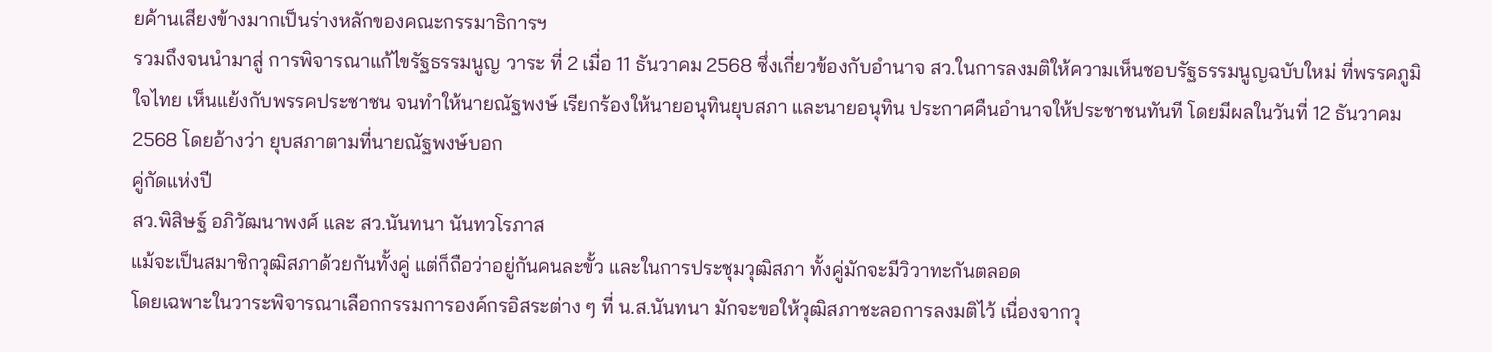ยค้านเสียงข้างมากเป็นร่างหลักของคณะกรรมาธิการฯ
รวมถึงจนนำมาสู่ การพิจารณาแก้ไขรัฐธรรมนูญ วาระ ที่ 2 เมื่อ 11 ธันวาคม 2568 ซึ่งเกี่ยวข้องกับอำนาจ สว.ในการลงมติให้ความเห็นชอบรัฐธรรมนูญฉบับใหม่ ที่พรรคภูมิใจไทย เห็นแย้งกับพรรคประชาชน จนทำให้นายณัฐพงษ์ เรียกร้องให้นายอนุทินยุบสภา และนายอนุทิน ประกาศคืนอำนาจให้ประชาชนทันที โดยมีผลในวันที่ 12 ธันวาคม 2568 โดยอ้างว่า ยุบสภาตามที่นายณัฐพงษ์บอก
คู่กัดแห่งปี
สว.พิสิษฐ์ อภิวัฒนาพงศ์ และ สว.นันทนา นันทวโรภาส
แม้จะเป็นสมาชิกวุฒิสภาด้วยกันทั้งคู่ แต่ก็ถือว่าอยู่กันคนละขั้ว และในการประชุมวุฒิสภา ทั้งคู่มักจะมีวิวาทะกันตลอด
โดยเฉพาะในวาระพิจารณาเลือกกรรมการองค์กรอิสระต่าง ๆ ที่ น.ส.นันทนา มักจะขอให้วุฒิสภาชะลอการลงมติไว้ เนื่องจากวุ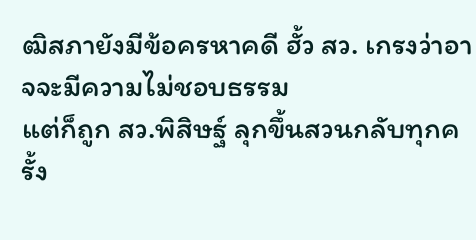ฒิสภายังมีข้อครหาคดี ฮั้ว สว. เกรงว่าอาจจะมีความไม่ชอบธรรม
แต่ก็ถูก สว.พิสิษฐ์ ลุกขึ้นสวนกลับทุกครั้ง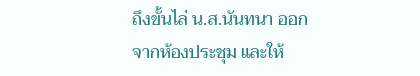ถึงขั้นไล่ น.ส.นันทนา ออกจากห้องประชุม และให้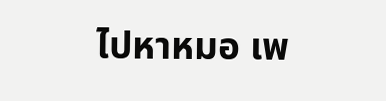ไปหาหมอ เพ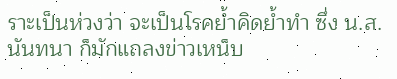ราะเป็นห่วงว่า จะเป็นโรคย้ำคิดย้ำทำ ซึ่ง น.ส.นันทนา ก็มักแถลงข่าวเหน็บ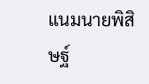แนมนายพิสิษฐ์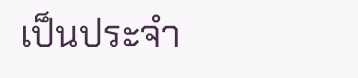เป็นประจำ